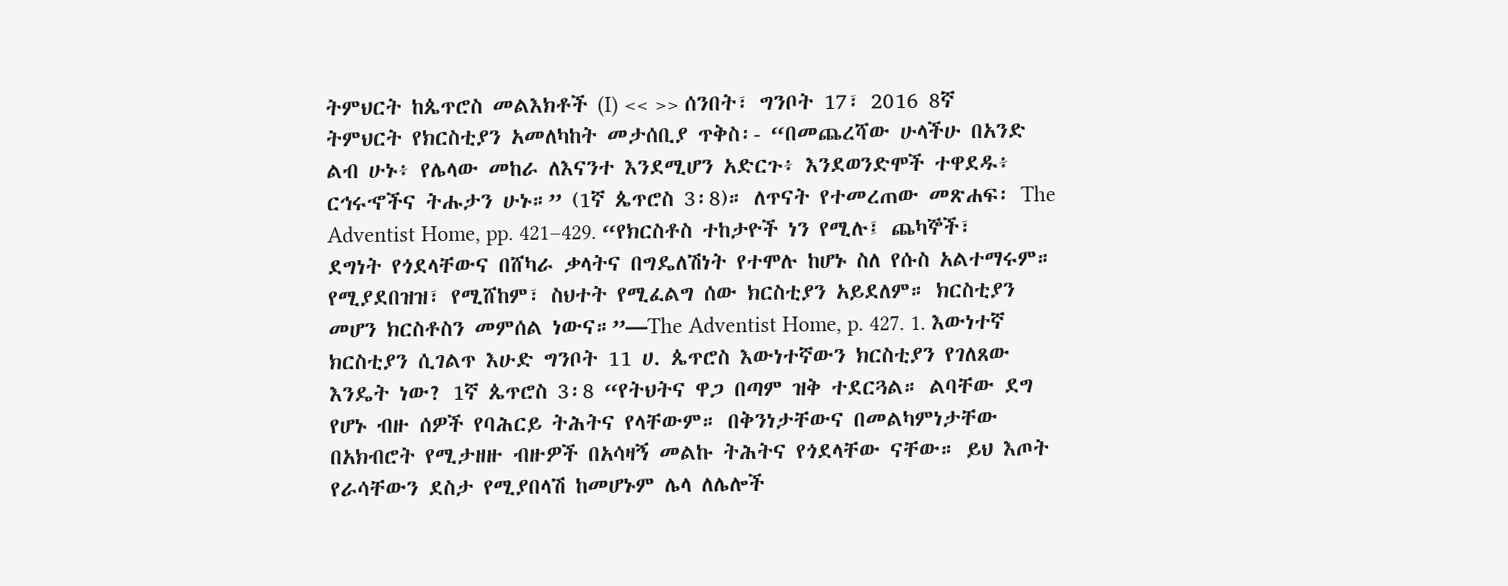ትምህርት ከጴጥሮስ መልእክቶች (I) << >> ሰንበት፣ ግንቦት 17፣ 2016 8ኛ ትምህርት የክርስቲያን አመለካከት መታሰቢያ ጥቅስ፡- “በመጨረሻው ሁላችሁ በአንድ ልብ ሁኑ፥ የሌላው መከራ ለእናንተ እንደሚሆን አድርጉ፥ እንደወንድሞች ተዋደዱ፥ ርኅሩኆችና ትሑታን ሁኑ።” (1ኛ ጴጥሮስ 3፡8)። ለጥናት የተመረጠው መጽሐፍ፡ The Adventist Home, pp. 421–429. “የክርስቶስ ተከታዮች ነን የሚሉ፤ ጨካኞች፣ ደግነት የጎደላቸውና በሸካራ ቃላትና በግዴለሽነት የተሞሉ ከሆኑ ስለ የሱስ አልተማሩም። የሚያደበዝዝ፣ የሚሸከም፣ ስህተት የሚፈልግ ሰው ክርስቲያን አይደለም። ክርስቲያን መሆን ክርስቶስን መምሰል ነውና።”—The Adventist Home, p. 427. 1. እውነተኛ ክርስቲያን ሲገልጥ እሁድ ግንቦት 11 ሀ. ጴጥሮስ እውነተኛውን ክርስቲያን የገለጸው እንዴት ነው? 1ኛ ጴጥሮስ 3፡8 “የትህትና ዋጋ በጣም ዝቅ ተደርጓል። ልባቸው ደግ የሆኑ ብዙ ሰዎች የባሕርይ ትሕትና የላቸውም። በቅንነታቸውና በመልካምነታቸው በአክብሮት የሚታዘዙ ብዙዎች በአሳዛኝ መልኩ ትሕትና የጎደላቸው ናቸው። ይህ እጦት የራሳቸውን ደስታ የሚያበላሽ ከመሆኑም ሌላ ለሌሎች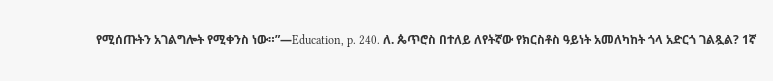የሚሰጡትን አገልግሎት የሚቀንስ ነው።”—Education, p. 240. ለ. ጴጥሮስ በተለይ ለየትኛው የክርስቶስ ዓይነት አመለካከት ጎላ አድርጎ ገልጿል? 1ኛ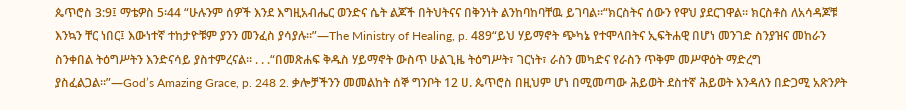ጴጥሮስ 3:9፤ ማቴዎስ 5፡44 “ሁሉንም ሰዎች እንደ እግዚአብሔር ወንድና ሴት ልጆች በትህትናና በቅንነት ልንከባከባቸዉ ይገባል።“ክርስትና ሰውን የዋህ ያደርገዋል። ክርስቶስ ለአሳዳጆቹ እንኳን ቸር ነበር፤ እውነተኛ ተከታዮቹም ያንን መንፈስ ያሳያሉ።”—The Ministry of Healing, p. 489“ይህ ሃይማኖት ጭካኔ የተሞላበትና ኢፍትሐዊ በሆነ መንገድ ስንያዝና መከራን ስንቀበል ትዕግሥትን እንድናሳይ ያስተምረናል። . . .“በመጽሐፍ ቅዱስ ሃይማኖት ውስጥ ሁልጊዜ ትዕግሥት፣ ገርነት፣ ራስን መካድና የራስን ጥቅም መሥዋዕት ማድረግ ያስፈልጋል።”—God’s Amazing Grace, p. 248 2. ቃሎቻችንን መመልከት ሰኞ ግንቦት 12 ሀ. ጴጥሮስ በዚህም ሆነ በሚመጣው ሕይወት ደስተኛ ሕይወት እንዳለን በድጋሚ አጽንዖት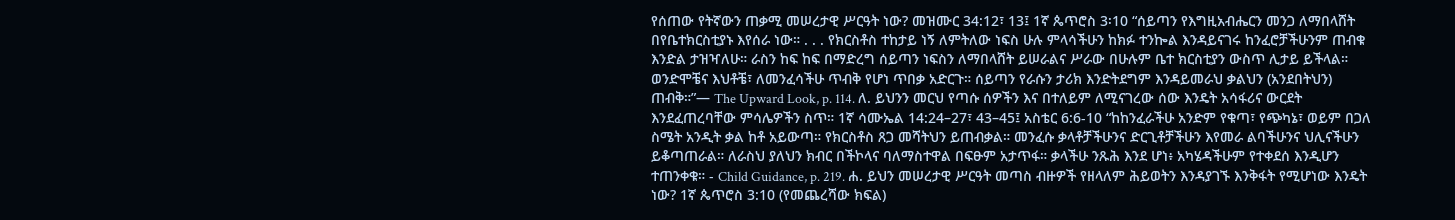የሰጠው የትኛውን ጠቃሚ መሠረታዊ ሥርዓት ነው? መዝሙር 34:12፣ 13፤ 1ኛ ጴጥሮስ 3፡10 “ሰይጣን የእግዚአብሔርን መንጋ ለማበላሸት በየቤተክርስቲያኑ እየሰራ ነው። . . . የክርስቶስ ተከታይ ነኝ ለምትለው ነፍስ ሁሉ ምላሳችሁን ከክፉ ተንኰል እንዳይናገሩ ከንፈሮቻችሁንም ጠብቁ እንድል ታዝዣለሁ። ራስን ከፍ ከፍ በማድረግ ሰይጣን ነፍስን ለማበላሸት ይሠራልና ሥራው በሁሉም ቤተ ክርስቲያን ውስጥ ሊታይ ይችላል። ወንድሞቼና እህቶቼ፣ ለመንፈሳችሁ ጥብቅ የሆነ ጥበቃ አድርጉ። ሰይጣን የራሱን ታሪክ እንድትደግም እንዳይመራህ ቃልህን (አንደበትህን) ጠብቅ።”— The Upward Look, p. 114. ለ. ይህንን መርህ የጣሱ ሰዎችን እና በተለይም ለሚናገረው ሰው እንዴት አሳፋሪና ውርደት እንደፈጠረባቸው ምሳሌዎችን ስጥ። 1ኛ ሳሙኤል 14:24–27፣ 43–45፤ አስቴር 6:6-10 “ከከንፈራችሁ አንድም የቁጣ፣ የጭካኔ፣ ወይም በጋለ ስሜት አንዲት ቃል ከቶ አይውጣ። የክርስቶስ ጸጋ መሻትህን ይጠብቃል። መንፈሱ ቃላቶቻችሁንና ድርጊቶቻችሁን እየመራ ልባችሁንና ህሊናችሁን ይቆጣጠራል። ለራስህ ያለህን ክብር በችኮላና ባለማስተዋል በፍፁም አታጥፋ። ቃላችሁ ንጹሕ እንደ ሆነ፥ አካሄዳችሁም የተቀደሰ እንዲሆን ተጠንቀቁ። - Child Guidance, p. 219. ሐ. ይህን መሠረታዊ ሥርዓት መጣስ ብዙዎች የዘላለም ሕይወትን እንዳያገኙ እንቅፋት የሚሆነው እንዴት ነው? 1ኛ ጴጥሮስ 3:10 (የመጨረሻው ክፍል)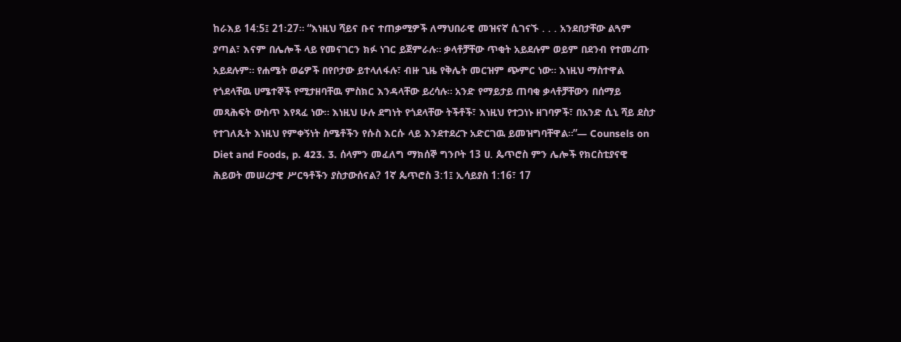ከራእይ 14:5፤ 21፡27። “እነዚህ ሻይና ቡና ተጠቃሚዎች ለማህበራዊ መዝናኛ ሲገናኙ . . . አንደበታቸው ልጓም ያጣል፣ እናም በሌሎች ላይ የመናገርን ክፉ ነገር ይጀምራሉ። ቃላቶቻቸው ጥቂት አይደሉም ወይም በደንብ የተመረጡ አይደሉም። የሐሜት ወሬዎች በየቦታው ይተላለፋሉ፣ ብዙ ጊዜ የቅሌት መርዝም ጭምር ነው። እነዚህ ማስተዋል የጎደላቸዉ ሀሜተኞች የሚታዘባቸዉ ምስክር እንዳላቸው ይረሳሉ። አንድ የማይታይ ጠባቂ ቃላቶቻቸውን በሰማይ መጻሕፍት ውስጥ እየጻፈ ነው። እነዚህ ሁሉ ደግነት የጎደላቸው ትችቶች፣ እነዚህ የተጋነኑ ዘገባዎች፣ በአንድ ሲኒ ሻይ ደስታ የተገለጹት እነዚህ የምቀኝነት ስሜቶችን የሱስ እርሱ ላይ እንደተደረጉ አድርገዉ ይመዝግባቸዋል።”— Counsels on Diet and Foods, p. 423. 3. ሰላምን መፈለግ ማክሰኞ ግንቦት 13 ሀ. ጴጥሮስ ምን ሌሎች የክርስቲያናዊ ሕይወት መሠረታዊ ሥርዓቶችን ያስታውሰናል? 1ኛ ጴጥሮስ 3:1፤ ኢሳይያስ 1:16፣ 17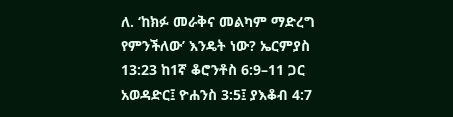ለ. ‘ከክፉ መራቅና መልካም ማድረግ የምንችለው’ እንዴት ነው? ኤርምያስ 13:23 ከ1ኛ ቆሮንቶስ 6:9–11 ጋር አወዳድር፤ ዮሐንስ 3:5፤ ያእቆብ 4:7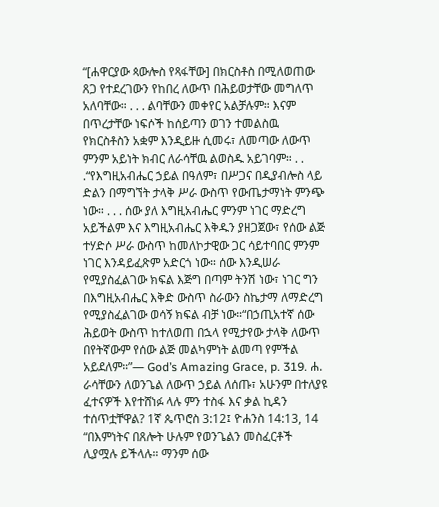“[ሐዋርያው ጳውሎስ የጻፋቸው] በክርስቶስ በሚለወጠው ጸጋ የተደረገውን የከበረ ለውጥ በሕይወታቸው መግለጥ አለባቸው። . . . ልባቸውን መቀየር አልቻሉም። እናም በጥረታቸው ነፍሶች ከሰይጣን ወገን ተመልስዉ የክርስቶስን አቋም እንዲይዙ ሲመሩ፣ ለመጣው ለውጥ ምንም አይነት ክብር ለራሳቸዉ ልወስዱ አይገባም። . . .“የእግዚአብሔር ኃይል በዓለም፣ በሥጋና በዲያብሎስ ላይ ድልን በማግኘት ታላቅ ሥራ ውስጥ የውጤታማነት ምንጭ ነው። . . . ሰው ያለ እግዚአብሔር ምንም ነገር ማድረግ አይችልም እና እግዚአብሔር እቅዱን ያዘጋጀው፣ የሰው ልጅ ተሃድሶ ሥራ ውስጥ ከመለኮታዊው ጋር ሳይተባበር ምንም ነገር እንዳይፈጽም አድርጎ ነው። ሰው እንዲሠራ የሚያስፈልገው ክፍል እጅግ በጣም ትንሽ ነው፣ ነገር ግን በእግዚአብሔር እቅድ ውስጥ ስራውን ስኬታማ ለማድረግ የሚያስፈልገው ወሳኝ ክፍል ብቻ ነው።“በኃጢአተኛ ሰው ሕይወት ውስጥ ከተለወጠ በኋላ የሚታየው ታላቅ ለውጥ በየትኛውም የሰው ልጅ መልካምነት ልመጣ የምችል አይደለም።”— God’s Amazing Grace, p. 319. ሐ. ራሳቸውን ለወንጌል ለውጥ ኃይል ለሰጡ፣ አሁንም በተለያዩ ፈተናዎች እየተሸነፉ ላሉ ምን ተስፋ እና ቃል ኪዳን ተሰጥቷቸዋል? 1ኛ ጴጥሮስ 3:12፤ ዮሐንስ 14:13, 14 “በእምነትና በጸሎት ሁሉም የወንጌልን መስፈርቶች ሊያሟሉ ይችላሉ። ማንም ሰው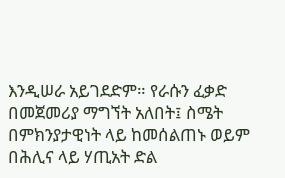እንዲሠራ አይገደድም። የራሱን ፈቃድ በመጀመሪያ ማግኘት አለበት፤ ስሜት በምክንያታዊነት ላይ ከመሰልጠኑ ወይም በሕሊና ላይ ሃጢአት ድል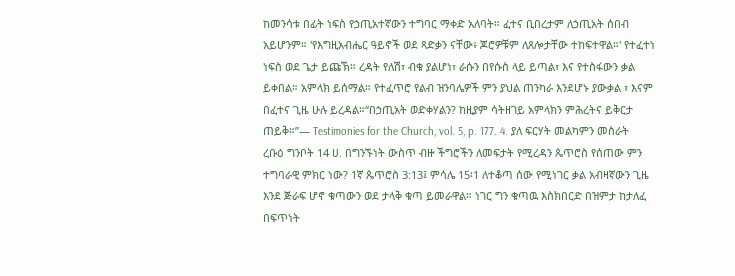ከመንሳቱ በፊት ነፍስ የኃጢአተኛውን ተግባር ማቀድ አለባት። ፈተና ቢበረታም ለኃጢአት ሰበብ አይሆንም። 'የእግዚአብሔር ዓይኖች ወደ ጻድቃን ናቸው፥ ጆሮዎቹም ለጸሎታቸው ተከፍተዋል።' የተፈተነ ነፍስ ወደ ጌታ ይጩኽ። ረዳት የለሽ፣ ብቁ ያልሆነ፣ ራሱን በየሱስ ላይ ይጣል፣ እና የተስፋውን ቃል ይቀበል። አምላክ ይሰማል። የተፈጥሮ የልብ ዝንባሌዎች ምን ያህል ጠንካራ እንደሆኑ ያውቃል ፣ እናም በፈተና ጊዜ ሁሉ ይረዳል።“በኃጢአት ወድቀሃልን? ከዚያም ሳትዘገይ አምላክን ምሕረትና ይቅርታ ጠይቅ።”— Testimonies for the Church, vol. 5, p. 177. 4. ያለ ፍርሃት መልካምን መስራት ረቡዕ ግንቦት 14 ሀ. በግንኙነት ውስጥ ብዙ ችግሮችን ለመፍታት የሚረዳን ጴጥሮስ የሰጠው ምን ተግባራዊ ምክር ነው? 1ኛ ጴጥሮስ 3:13፤ ምሳሌ 15፡1 ለተቆጣ ሰው የሚነገር ቃል አብዛኛውን ጊዜ እንደ ጅራፍ ሆኖ ቁጣውን ወደ ታላቅ ቁጣ ይመራዋል። ነገር ግን ቁጣዉ እስክበርድ በዝምታ ከታለፈ በፍጥነት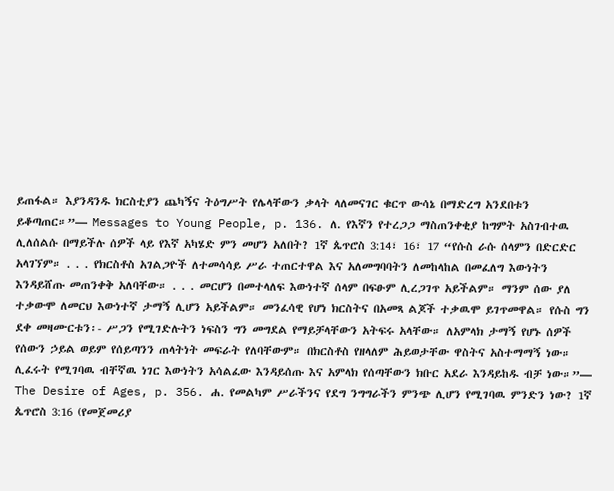ይጠፋል። እያንዳንዱ ክርስቲያን ጨካኝና ትዕግሥት የሌላቸውን ቃላት ላለመናገር ቁርጥ ውሳኔ በማድረግ አንደበቱን ይቆጣጠር።”— Messages to Young People, p. 136. ለ. የእኛን የተረጋጋ ማስጠንቀቂያ ከግምት አስገብተዉ ሊለሰልሱ በማይችሉ ሰዎች ላይ የእኛ አካሄድ ምን መሆን አለበት? 1ኛ ጴጥሮስ 3:14፣ 16፣ 17 “የሱስ ራሱ ሰላምን በድርድር አላገኘም። . . . የክርስቶስ አገልጋዮች ለተመሳሳይ ሥራ ተጠርተዋል እና አለመግባባትን ለመከላከል በመፈለግ እውነትን እንዳይሸጡ መጠንቀቅ አለባቸው። . . . መርሆን በመተላለፍ እውነተኛ ሰላም በፍፁም ሊረጋገጥ አይችልም። ማንም ሰው ያለ ተቃውሞ ለመርህ እውነተኛ ታማኝ ሊሆን አይችልም። መንፈሳዊ የሆነ ክርስትና በአመጻ ልጆች ተቃዉሞ ይገጥመዋል። የሱስ ግን ደቀ መዛሙርቱን፡- ሥጋን የሚገድሉትን ነፍስን ግን መግደል የማይቻላቸውን አትፍሩ አላቸው። ለአምላክ ታማኝ የሆኑ ሰዎች የሰውን ኃይል ወይም የሰይጣንን ጠላትነት መፍራት የለባቸውም። በክርስቶስ የዘላለም ሕይወታቸው ዋስትና አስተማማኝ ነው። ሊፈሩት የሚገባዉ ብቸኛዉ ነገር እውነትን አሳልፈው እንዳይሰጡ እና አምላክ የሰጣቸውን ክቡር አደራ እንዳይከዱ ብቻ ነው።”— The Desire of Ages, p. 356. ሐ. የመልካም ሥራችንና የደግ ንግግራችን ምንጭ ሊሆን የሚገባዉ ምንድን ነው? 1ኛ ጴጥሮስ 3:16 (የመጀመሪያ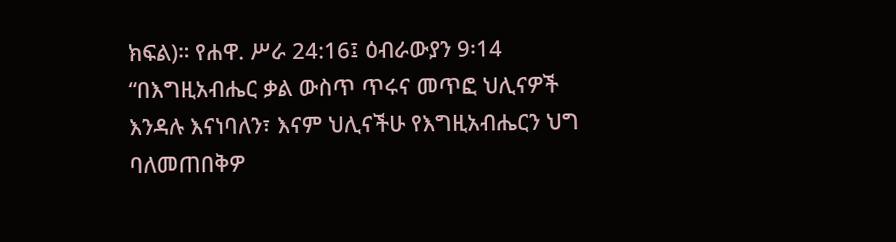ክፍል)። የሐዋ. ሥራ 24:16፤ ዕብራውያን 9፡14 “በእግዚአብሔር ቃል ውስጥ ጥሩና መጥፎ ህሊናዎች እንዳሉ እናነባለን፣ እናም ህሊናችሁ የእግዚአብሔርን ህግ ባለመጠበቅዎ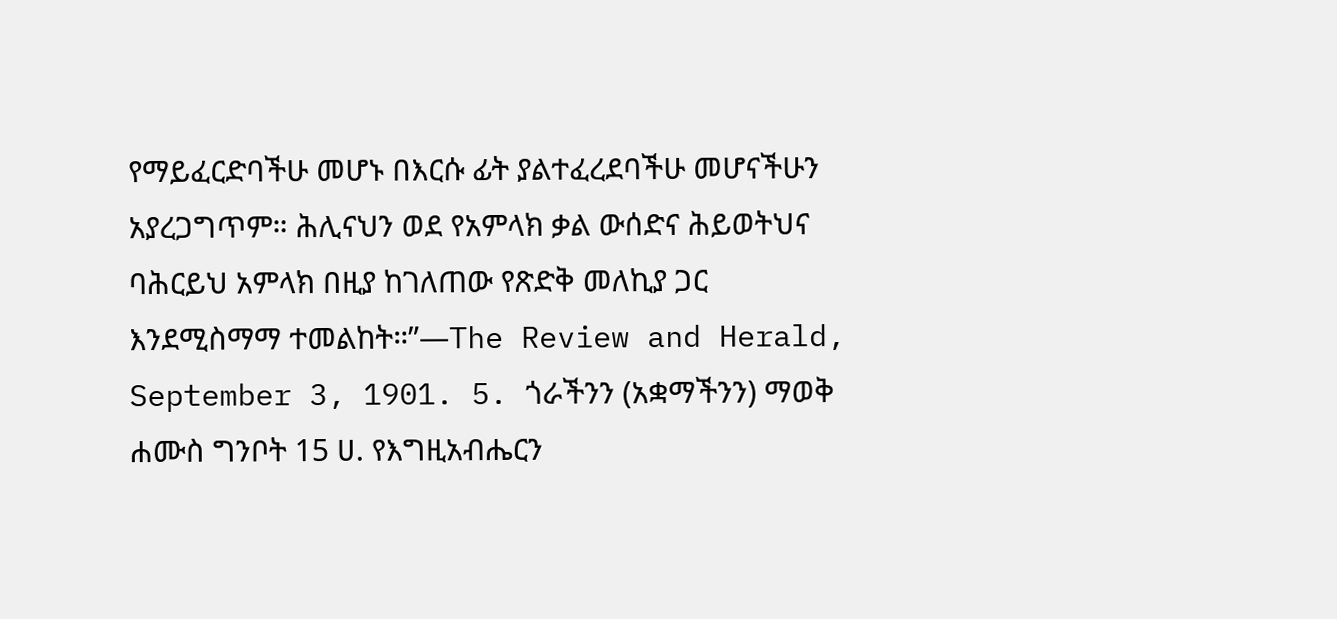የማይፈርድባችሁ መሆኑ በእርሱ ፊት ያልተፈረደባችሁ መሆናችሁን አያረጋግጥም። ሕሊናህን ወደ የአምላክ ቃል ውሰድና ሕይወትህና ባሕርይህ አምላክ በዚያ ከገለጠው የጽድቅ መለኪያ ጋር እንደሚስማማ ተመልከት።”—The Review and Herald, September 3, 1901. 5. ጎራችንን (አቋማችንን) ማወቅ ሐሙስ ግንቦት 15 ሀ. የእግዚአብሔርን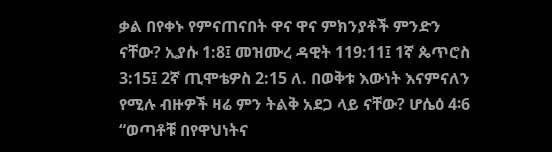ቃል በየቀኑ የምናጠናበት ዋና ዋና ምክንያቶች ምንድን ናቸው? ኢያሱ 1:8፤ መዝሙረ ዳዊት 119:11፤ 1ኛ ጴጥሮስ 3:15፤ 2ኛ ጢሞቴዎስ 2:15 ለ. በወቅቱ እውነት እናምናለን የሚሉ ብዙዎች ዛሬ ምን ትልቅ አደጋ ላይ ናቸው? ሆሴዕ 4፡6 “ወጣቶቹ በየዋህነትና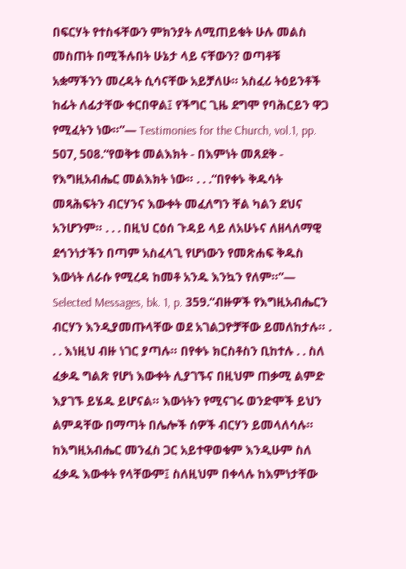በፍርሃት የተስፋቸውን ምክንያት ለሚጠይቁት ሁሉ መልስ መስጠት በሚችሉበት ሁኔታ ላይ ናቸውን? ወጣቶቹ አቋማችንን መረዳት ሲሳናቸው አይቻለሁ። አስፈሪ ትዕይንቶች ከፊት ለፊታቸው ቀርበዋል፤ የችግር ጊዜ ደግሞ የባሕርይን ዋጋ የሚፈትን ነው።”— Testimonies for the Church, vol.1, pp. 507, 508.“የወቅቱ መልእክት - በእምነት መጸደቅ - የእግዚአብሔር መልእክት ነው። . . .“በየቀኑ ቅዱሳት መጻሕፍትን ብርሃንና እውቀት መፈለግን ቸል ካልን ደህና አንሆንም። . . . በዚህ ርዕሰ ጉዳይ ላይ ለአሁኑና ለዘላለማዊ ደኅንነታችን በጣም አስፈላጊ የሆነውን የመጽሐፍ ቅዱስ እውነት ለራሱ የሚረዳ ከመቶ አንዱ እንኳን የለም።”— Selected Messages, bk. 1, p. 359.“ብዙዎች የእግዚአብሔርን ብርሃን እንዲያመጡላቸው ወደ አገልጋዮቻቸው ይመለከታሉ። . . . እነዚህ ብዙ ነገር ያጣሉ። በየቀኑ ክርስቶስን ቢከተሉ . . ስለ ፈቃዱ ግልጽ የሆነ እውቀት ሊያገኙና በዚህም ጠቃሚ ልምድ እያገኙ ይሄዱ ይሆናል። እውነትን የሚናገሩ ወንድሞች ይህን ልምዳቸው በማጣት በሌሎች ሰዎች ብርሃን ይመላለሳሉ። ከእግዚአብሔር መንፈስ ጋር አይተዋወቁም እንዲሁም ስለ ፈቃዱ እውቀት የላቸውም፤ ስለዚህም በቀላሉ ከእምነታቸው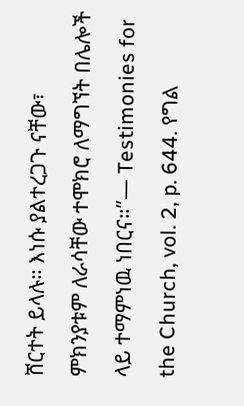ሸርተት ይላሉ። እነሱ ያልተረጋጉ ናቸው፣ ምክንያቱም ለራሳቸው ተሞክሮ ለማግኘት በሌሎች ላይ ተማምነዉ ነበርና።”— Testimonies for the Church, vol. 2, p. 644. የግል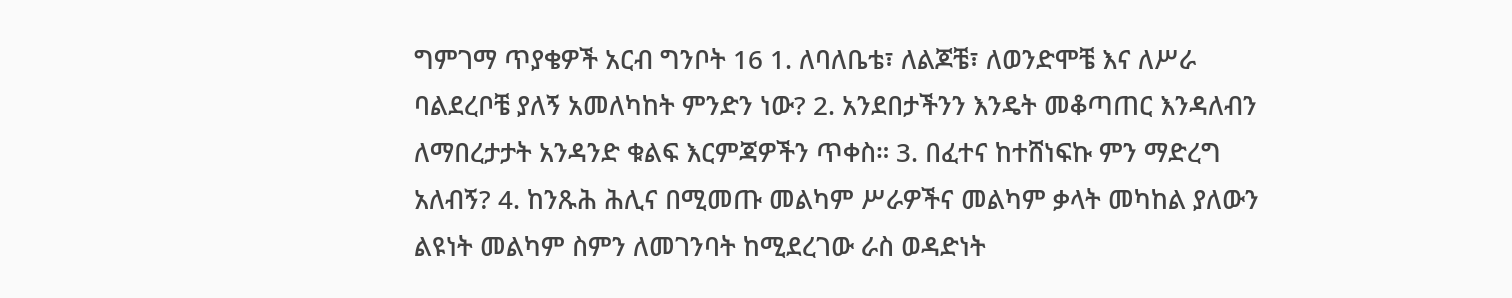ግምገማ ጥያቄዎች አርብ ግንቦት 16 1. ለባለቤቴ፣ ለልጆቼ፣ ለወንድሞቼ እና ለሥራ ባልደረቦቼ ያለኝ አመለካከት ምንድን ነው? 2. አንደበታችንን እንዴት መቆጣጠር እንዳለብን ለማበረታታት አንዳንድ ቁልፍ እርምጃዎችን ጥቀስ። 3. በፈተና ከተሸነፍኩ ምን ማድረግ አለብኝ? 4. ከንጹሕ ሕሊና በሚመጡ መልካም ሥራዎችና መልካም ቃላት መካከል ያለውን ልዩነት መልካም ስምን ለመገንባት ከሚደረገው ራስ ወዳድነት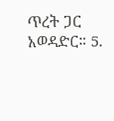ጥረት ጋር አወዳድር። 5.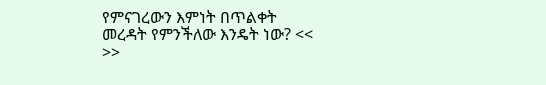የምናገረውን እምነት በጥልቀት መረዳት የምንችለው እንዴት ነው? << >>